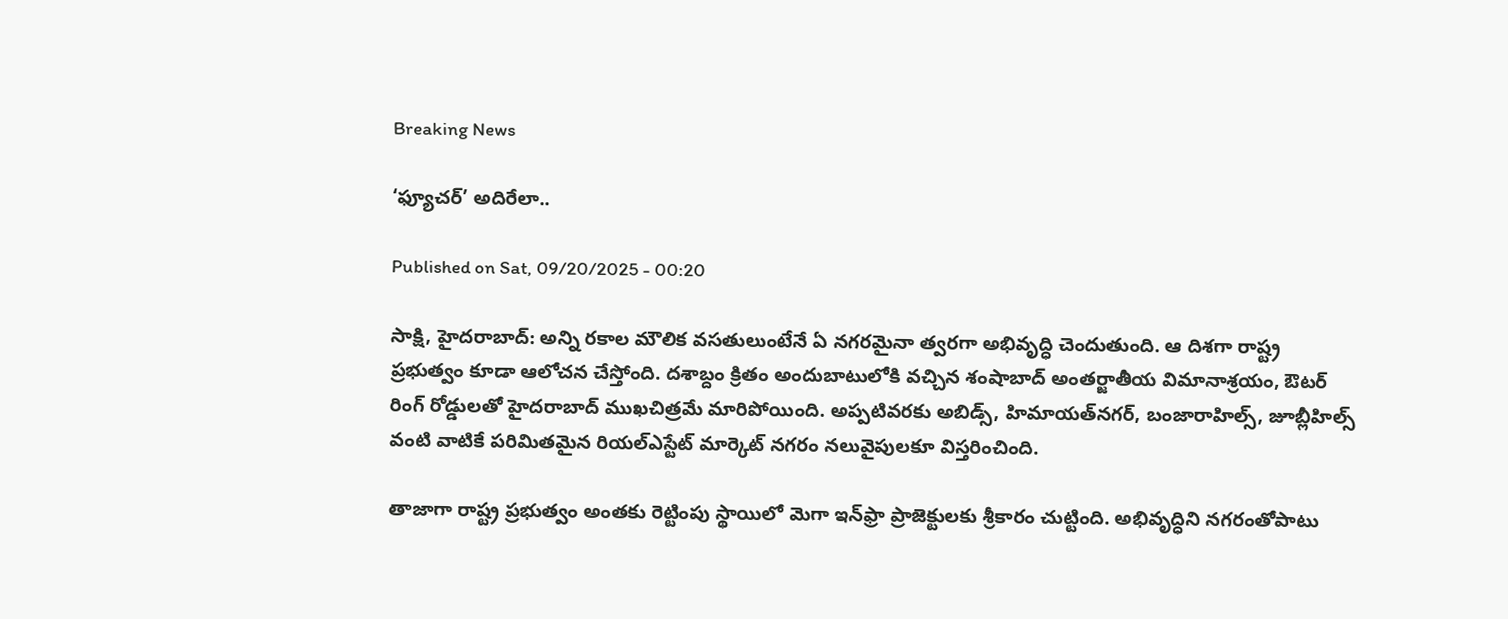Breaking News

‘ఫ్యూచర్‌’ అదిరేలా..

Published on Sat, 09/20/2025 - 00:20

సాక్షి, హైదరాబాద్‌: అన్ని రకాల మౌలిక వసతులుంటేనే ఏ నగరమైనా త్వరగా అభివృద్ధి చెందుతుంది. ఆ దిశగా రాష్ట్ర ప్రభుత్వం కూడా ఆలోచన చేస్తోంది. దశాబ్దం క్రితం అందుబాటులోకి వచ్చిన శంషాబాద్‌ అంతర్జాతీయ విమానాశ్రయం, ఔటర్‌ రింగ్‌ రోడ్డులతో హైదరాబాద్‌ ముఖచిత్రమే మారిపోయింది. అప్పటివరకు అబిడ్స్, హిమాయత్‌నగర్, బంజారాహిల్స్, జూబ్లీహిల్స్‌ వంటి వాటికే పరిమితమైన రియల్‌ఎస్టేట్‌ మార్కెట్‌ నగరం నలువైపులకూ విస్తరించింది.

తాజాగా రాష్ట్ర ప్రభుత్వం అంతకు రెట్టింపు స్థాయిలో మెగా ఇన్‌ఫ్రా ప్రాజెక్టులకు శ్రీకారం చుట్టింది. అభివృద్ధిని నగరంతోపాటు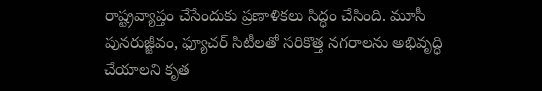రాష్ట్రవ్యాప్తం చేసేందుకు ప్రణాళికలు సిద్ధం చేసింది. మూసీ పునరుజ్జీవం, ఫ్యూచర్‌ సిటీలతో సరికొత్త నగరాలను అభివృద్ధి చేయాలని కృత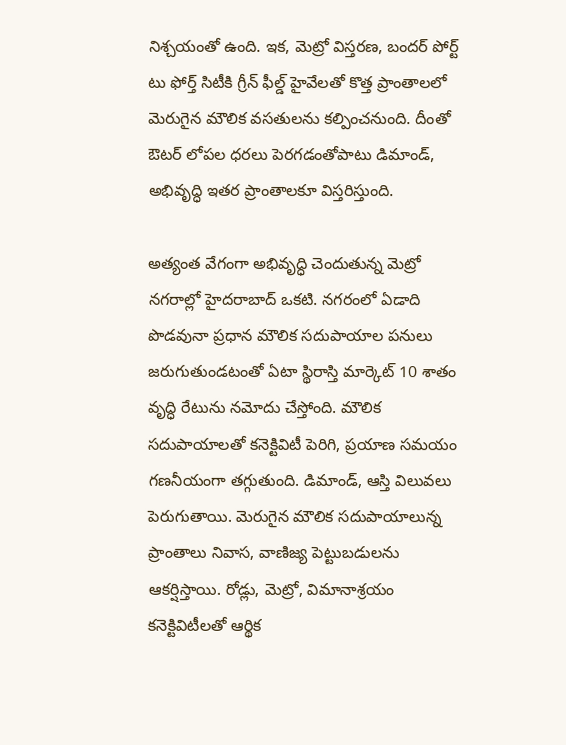నిశ్చయంతో ఉంది. ఇక, మెట్రో విస్తరణ, బందర్‌ పోర్ట్‌ టు ఫోర్త్‌ సిటీకి గ్రీన్‌ ఫీల్డ్‌ హైవేలతో కొత్త ప్రాంతాలలో మెరుగైన మౌలిక వసతులను కల్పించనుంది. దీంతో ఔటర్‌ లోపల ధరలు పెరగడంతోపాటు డిమాండ్, అభివృద్ధి ఇతర ప్రాంతాలకూ విస్తరిస్తుంది.

అత్యంత వేగంగా అభివృద్ధి చెందుతున్న మెట్రో నగరాల్లో హైదరాబాద్‌ ఒకటి. నగరంలో ఏడాది పొడవునా ప్రధాన మౌలిక సదుపాయాల పనులు జరుగుతుండటంతో ఏటా స్థిరాస్తి మార్కెట్‌ 10 శాతం వృద్ధి రేటును నమోదు చేస్తోంది. మౌలిక సదుపాయాలతో కనెక్టివిటీ పెరిగి, ప్రయాణ సమయం గణనీయంగా తగ్గుతుంది. డిమాండ్, ఆస్తి విలువలు పెరుగుతాయి. మెరుగైన మౌలిక సదుపాయాలున్న ప్రాంతాలు నివాస, వాణిజ్య పెట్టుబడులను ఆకర్షిస్తాయి. రోడ్లు, మెట్రో, విమానాశ్రయం కనెక్టివిటీలతో ఆర్థిక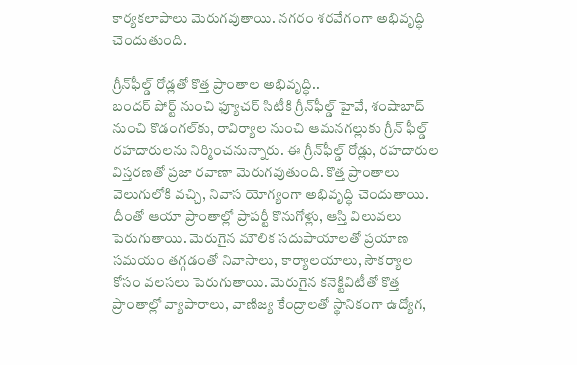కార్యకలాపాలు మెరుగవుతాయి. నగరం శరవేగంగా అభివృద్ధి చెందుతుంది.

గ్రీన్‌ఫీల్డ్‌ రోడ్లతో కొత్త ప్రాంతాల అభివృద్ధి..
బందర్‌ పోర్ట్‌ నుంచి ఫ్యూచర్‌ సిటీకి గ్రీన్‌ఫీల్డ్‌ హైవే, శంషాబాద్‌ నుంచి కొడంగల్‌కు, రావిర్యాల నుంచి ఆమనగల్లుకు గ్రీన్‌ ఫీల్డ్‌ రహదారులను నిర్మించనున్నారు. ఈ గ్రీన్‌ఫీల్డ్‌ రోడ్లు, రహదారుల విస్తరణతో ప్రజా రవాణా మెరుగవుతుంది. కొత్త ప్రాంతాలు వెలుగులోకి వచ్చి, నివాస యోగ్యంగా అభివృద్ధి చెందుతాయి. దీంతో ఆయా ప్రాంతాల్లో ప్రాపర్టీ కొనుగోళ్లు, ఆస్తి విలువలు పెరుగుతాయి. మెరుగైన మౌలిక సదుపాయాలతో ప్రయాణ సమయం తగ్గడంతో నివాసాలు, కార్యాలయాలు, సౌకర్యాల కోసం వలసలు పెరుగుతాయి. మెరుగైన కనెక్టివిటీతో కొత్త ప్రాంతాల్లో వ్యాపారాలు, వాణిజ్య కేంద్రాలతో స్థానికంగా ఉద్యోగ,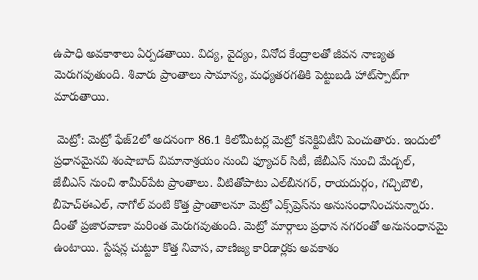ఉపాధి అవకాశాలు ఏర్పడతాయి. విద్య, వైద్యం, వినోద కేంద్రాలతో జీవన నాణ్యత మెరుగవుతుంది. శివారు ప్రాంతాలు సామాన్య, మధ్యతరగతికి పెట్టుబడి హాట్‌స్పాట్‌గా మారుతాయి.

 మెట్రో: మెట్రో ఫేజ్‌2లో అదనంగా 86.1 కిలోమీటర్ల మెట్రో కనెక్టివిటీని పెంచుతారు. ఇందులో ప్రధానమైనవి శంషాబాద్‌ విమానాశ్రయం నుంచి ఫ్యూచర్‌ సిటీ, జేబీఎస్‌ నుంచి మేడ్చల్, జేబీఎస్‌ నుంచి శామీర్‌పేట ప్రాంతాలు. వీటితోపాటు ఎల్‌బీనగర్, రాయదుర్గం, గచ్చిబౌలి, బీహెచ్‌ఈఎల్, నాగోల్‌ వంటి కొత్త ప్రాంతాలనూ మెట్రో ఎక్స్‌ప్రెస్‌ను అనుసంధానించనున్నారు. దీంతో ప్రజారవాణా మరింత మెరుగవుతుంది. మెట్రో మార్గాలు ప్రధాన నగరంతో అనుసంధానమై ఉంటాయి. స్టేషన్ల చుట్టూ కొత్త నివాస, వాణిజ్య కారిడార్లకు అవకాశం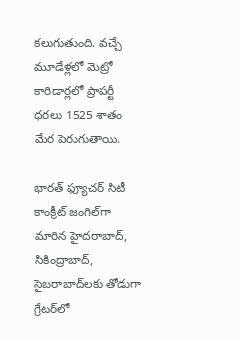కలుగుతుంది. వచ్చే మూడేళ్లలో మెట్రో కారిడార్లలో ప్రాపర్టీ ధరలు 1525 శాతం మేర పెరుగుతాయి.

భారత్‌ ఫ్యూచర్‌ సిటీ
కాంక్రీట్‌ జంగిల్‌గా మారిన హైదరాబాద్, సికింద్రాబాద్, సైబరాబాద్‌లకు తోడుగా గ్రేటర్‌లో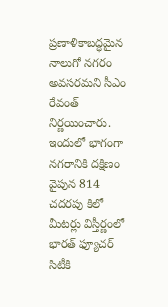ప్రణాళికాబద్ధమైన నాలుగో నగరం అవసరమని సీఎం రేవంత్‌ నిర్ణయించారు. ఇందులో భాగంగా నగరానికి దక్షిణం వైపున 814 చదరపు కిలో మీటర్లు విస్తీర్ణంలో భారత్‌ ఫ్యూచర్‌ సిటీకి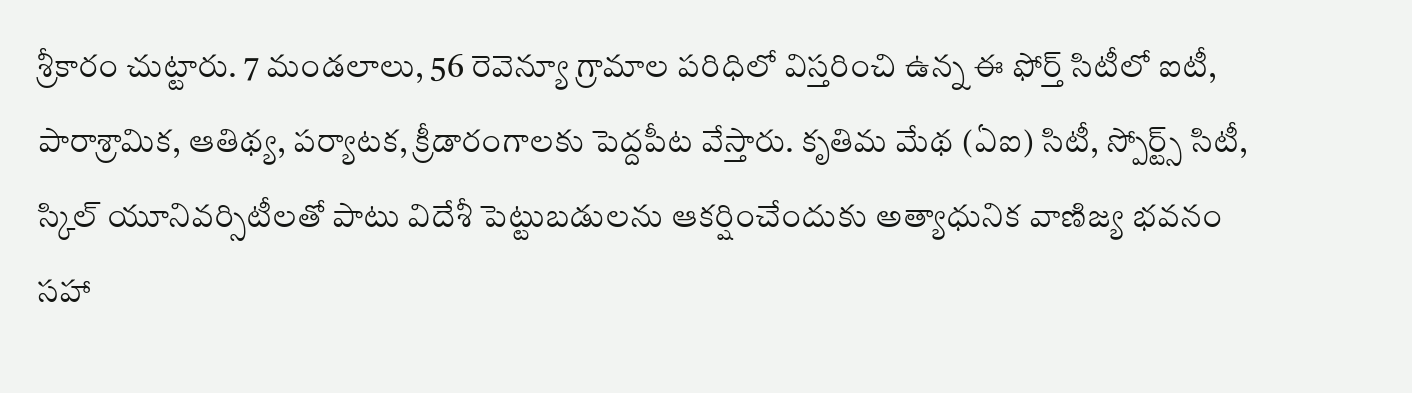శ్రీకారం చుట్టారు. 7 మండలాలు, 56 రెవెన్యూ గ్రామాల పరిధిలో విస్తరించి ఉన్న ఈ ఫోర్త్‌ సిటీలో ఐటీ, పారాశ్రామిక, ఆతిథ్య, పర్యాటక, క్రీడారంగాలకు పెద్దపీట వేస్తారు. కృతిమ మేథ (ఏఐ) సిటీ, స్పోర్ట్స్‌ సిటీ, స్కిల్‌ యూనివర్సిటీలతో పాటు విదేశీ పెట్టుబడులను ఆకర్షించేందుకు అత్యాధునిక వాణిజ్య భవనం సహా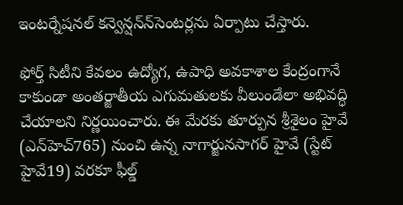ఇంటర్నేషనల్‌ కన్వెన్షన్‌న్‌సెంటర్లను ఏర్పాటు చేస్తారు.

ఫోర్త్‌ సిటీని కేవలం ఉద్యోగ, ఉపాధి అవకాశాల కేంద్రంగానే కాకుండా అంతర్జాతీయ ఎగుమతులకు వీలుండేలా అభివద్ధి చేయాలని నిర్ణయించారు. ఈ మేరకు తూర్పున శ్రీశైలం హైవే (ఎన్‌హెచ్‌765) నుంచి ఉన్న నాగార్జునసాగర్‌ హైవే (స్టేట్‌ హైవే19) వరకూ ఫీల్డ్‌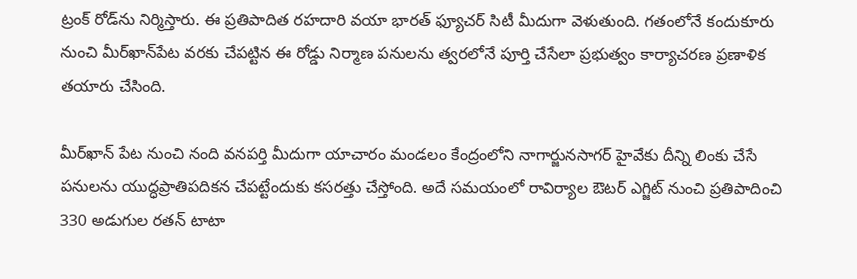ట్రంక్‌ రోడ్‌ను నిర్మిస్తారు. ఈ ప్రతిపాదిత రహదారి వయా భారత్‌ ఫ్యూచర్‌ సిటీ మీదుగా వెళుతుంది. గతంలోనే కందుకూరు నుంచి మీర్‌ఖాన్‌పేట వరకు చేపట్టిన ఈ రోడ్డు నిర్మాణ పనులను త్వరలోనే పూర్తి చేసేలా ప్రభుత్వం కార్యాచరణ ప్రణాళిక తయారు చేసింది.

మీర్‌ఖాన్‌ పేట నుంచి నంది వనపర్తి మీదుగా యాచారం మండలం కేంద్రంలోని నాగార్జునసాగర్‌ హైవేకు దీన్ని లింకు చేసే పనులను యుద్ధప్రాతిపదికన చేపట్టేందుకు కసరత్తు చేస్తోంది. అదే సమయంలో రావిర్యాల ఔటర్‌ ఎగ్జిట్‌ నుంచి ప్రతిపాదించి 330 అడుగుల రతన్‌ టాటా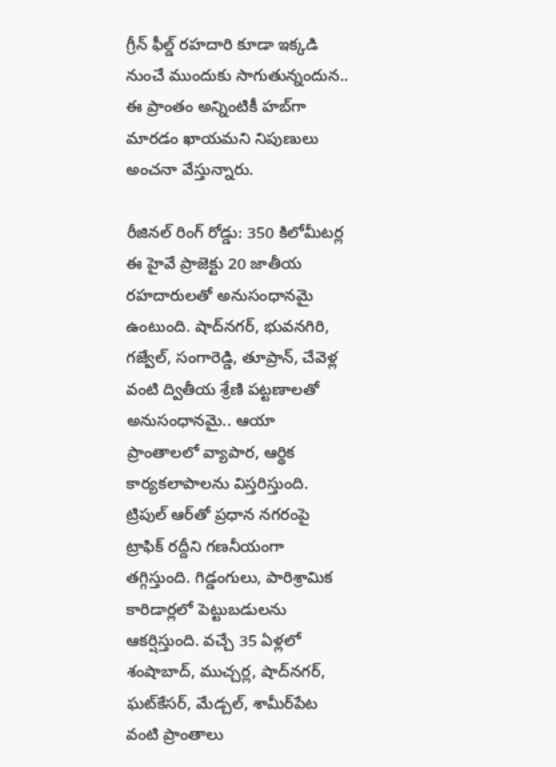గ్రీన్‌ ఫీల్డ్‌ రహదారి కూడా ఇక్కడి నుంచే ముందుకు సాగుతున్నందున.. ఈ ప్రాంతం అన్నింటికీ హబ్‌గా మారడం ఖాయమని నిపుణులు అంచనా వేస్తున్నారు.

రీజినల్‌ రింగ్‌ రోడ్డు: 350 కిలోమీటర్ల ఈ హైవే ప్రాజెక్టు 20 జాతీయ రహదారులతో అనుసంధానమై ఉంటుంది. షాద్‌నగర్, భువనగిరి, గజ్వేల్, సంగారెడ్డి, తూప్రాన్, చేవెళ్ల వంటి ద్వితీయ శ్రేణి పట్టణాలతో అనుసంధానమై.. ఆయా ప్రాంతాలలో వ్యాపార, ఆర్థిక కార్యకలాపాలను విస్తరిస్తుంది. ట్రిపుల్‌ ఆర్‌తో ప్రధాన నగరంపై ట్రాఫిక్‌ రద్దీని గణనీయంగా తగ్గిస్తుంది. గిడ్డంగులు, పారిశ్రామిక కారిడార్లలో పెట్టుబడులను ఆకర్షిస్తుంది. వచ్చే 35 ఏళ్లలో శంషాబాద్, ముచ్చర్ల, షాద్‌నగర్, ఘట్‌కేసర్, మేడ్చల్, శామీర్‌పేట వంటి ప్రాంతాలు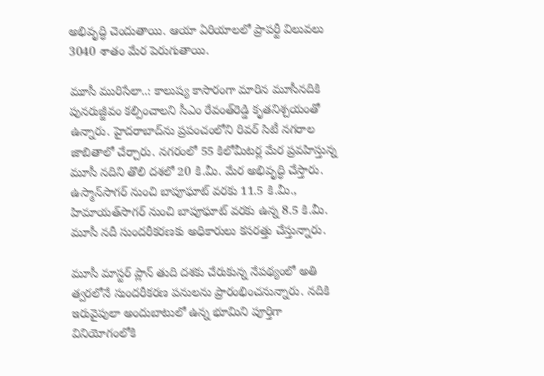అభివృద్ధి చెందుతాయి. ఆయా ఏరియాలలో ప్రాపర్టీ విలువలు 3040 శాతం మేర పెరుగుతాయి.

మూసీ మురిసేలా..: కాలుష్య కాసారంగా మారిన మూసీనదికి పునరుజ్జీవం కల్పించాలని సీఎం రేవంత్‌రెడ్డి కృతనిశ్చయంతో ఉన్నారు. హైదరాబాద్‌ను ప్రపంచంలోని రివర్‌ సిటీ నగరాల జాబితాలో చేర్చారు. నగరంలో 55 కిలోమీటర్ల మేర ప్రవహిస్తున్న మూసీ నదిని తొలి దశలో 20 కి.మీ. మేర అభివృద్ధి చేస్తారు. ఉస్మాన్‌సాగర్‌ నుంచి బాపూఘాట్‌ వరకు 11.5 కి.మీ., హిమాయత్‌సాగర్‌ నుంచి బాపూఘాట్‌ వరకు ఉన్న 8.5 కి.మీ. మూసీ నదీ సుందరీకరణకు అధికారులు కసరత్తు చేస్తున్నారు.

మూసీ మాస్టర్‌ ప్లాన్‌ తుది దశకు చేరుకున్న నేపథ్యంలో అతి త్వరలోనే సుందరీకరణ పనులను ప్రారంభించనున్నారు. నదికి ఇరువైపులా అందుబాటులో ఉన్న భూమిని పూర్తిగా వినియోగంలోకి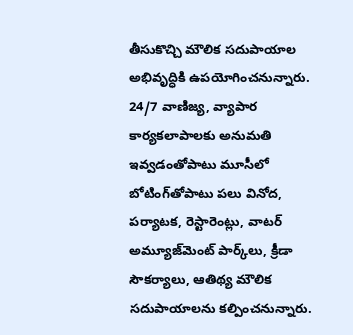తీసుకొచ్చి మౌలిక సదుపాయాల అభివృద్ధికి ఉపయోగించనున్నారు. 24/7 వాణిజ్య, వ్యాపార కార్యకలాపాలకు అనుమతి ఇవ్వడంతోపాటు మూసీలో బోటింగ్‌తోపాటు పలు వినోద, పర్యాటక, రెస్టారెంట్లు, వాటర్‌ అమ్యూజ్‌మెంట్‌ పార్క్‌లు, క్రీడా సౌకర్యాలు, ఆతిథ్య మౌలిక సదుపాయాలను కల్పించనున్నారు.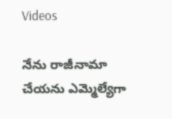Videos

నేను రాజీనామా చేయను ఎమ్మెల్యేగా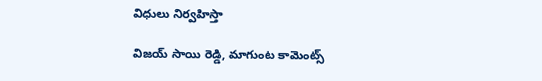విధులు నిర్వహిస్తా

విజయ్ సాయి రెడ్డి, మాగుంట కామెంట్స్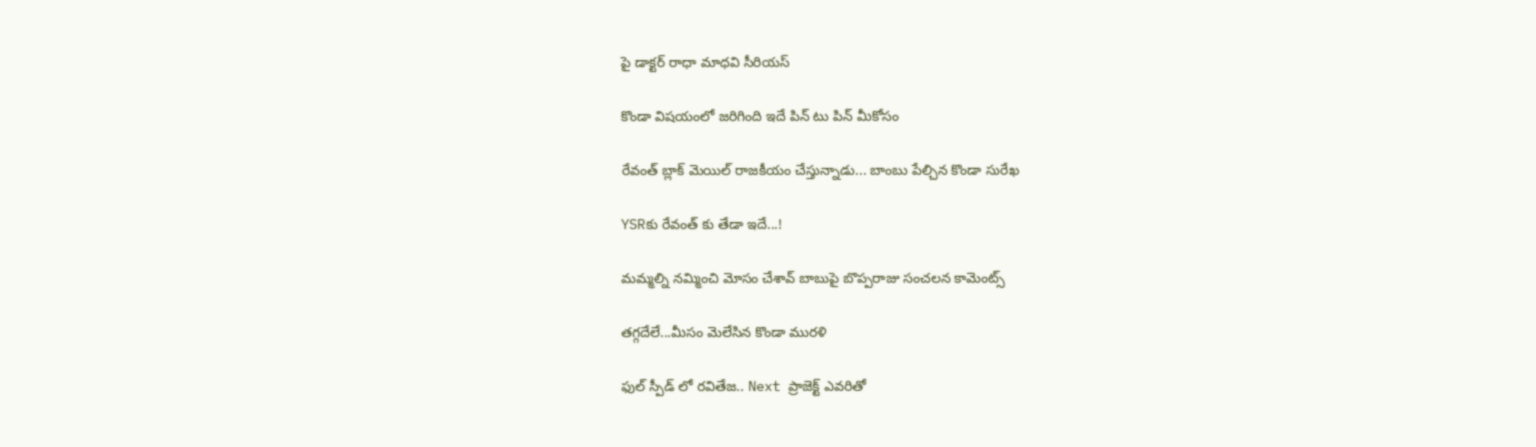పై డాక్టర్ రాధా మాధవి సీరియస్

కొండా విషయంలో జరిగింది ఇదే పిన్ టు పిన్ మీకోసం

రేవంత్ బ్లాక్ మెయిల్ రాజకీయం చేస్తున్నాడు... బాంబు పేల్చిన కొండా సురేఖ

YSRకు రేవంత్ కు తేడా ఇదే...!

మమ్మల్ని నమ్మించి మోసం చేశావ్ బాబుపై బొప్పరాజు సంచలన కామెంట్స్

తగ్గదేలే...మీసం మెలేసిన కొండా మురళి

ఫుల్ స్పీడ్ లో రవితేజ.. Next ప్రాజెక్ట్ ఎవరితో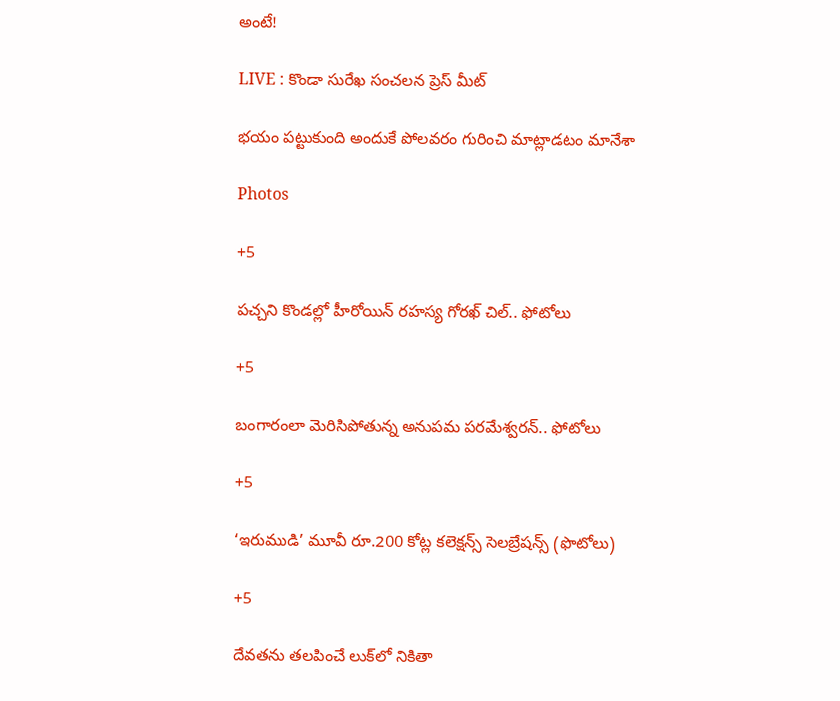అంటే!

LIVE : కొండా సురేఖ సంచలన ప్రెస్ మీట్

భయం పట్టుకుంది అందుకే పోలవరం గురించి మాట్లాడటం మానేశా

Photos

+5

పచ్చని కొండల్లో హీరోయిన్ రహస్య గోరఖ్ చిల్.. ఫోటోలు

+5

బంగారంలా మెరిసిపోతున్న అనుపమ పరమేశ్వరన్.. ఫోటోలు

+5

‘ఇరుముడి’ మూవీ రూ.200 కోట్ల కలెక్షన్స్ సెలబ్రేషన్స్ (ఫొటోలు)

+5

దేవతను తలపించే లుక్‌లో నికితా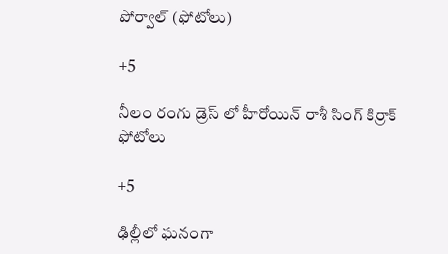పోర్వాల్‌ (ఫోటోలు)

+5

నీలం రంగు డ్రెస్ లో హీరోయిన్ రాశీ సింగ్ కిర్రాక్ ఫోటోలు

+5

ఢిల్లీలో ఘనంగా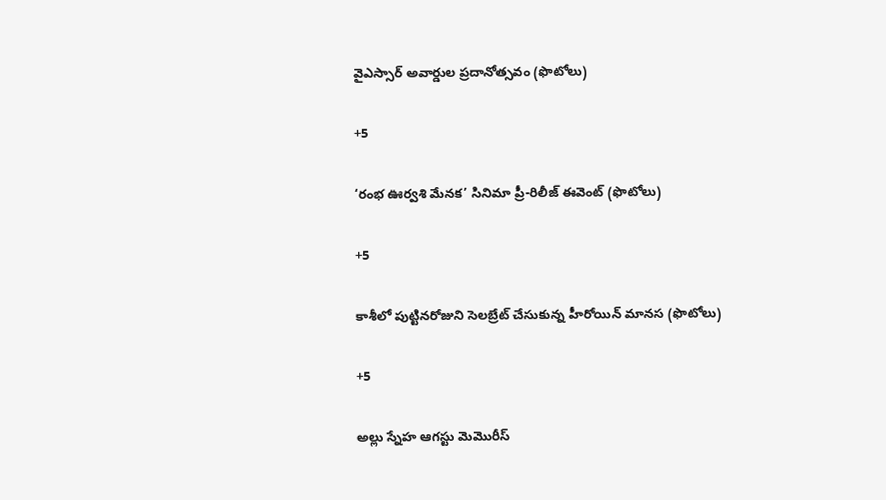వైఎస్సార్‌ అవార్డుల ప్రదానోత్సవం (ఫొటోలు)

+5

‘రంభ ఊర్వశి మేనక’ సినిమా ప్రీ-రిలీజ్ ఈవెంట్‌ (ఫొటోలు)

+5

కాశీలో పుట్టినరోజుని సెలబ్రేట్ చేసుకున్న హీరోయిన్ మానస (ఫొటోలు)

+5

అల్లు స్నేహ ఆగస్టు మెమొరీస్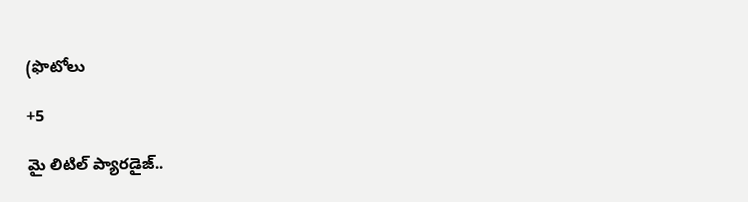(ఫొటోలు

+5

మై లిటిల్ ప్యారడైజ్‌..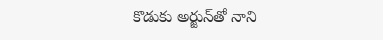కొడుకు అర్జున్‌తో నాని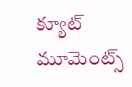క్యూట్ మూమెంట్స్‌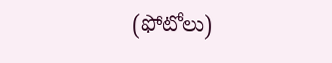(ఫోటోలు)